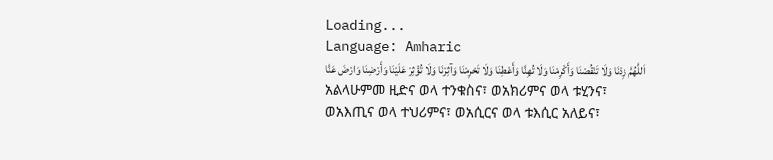Loading...
Language: Amharic
اَللَّهُمَّ زِدْنَا وَلَا تَنْقُصْنَا وَأَكْرِمْنَا وَلَا تُهِنَّا وَأَعْطِنَا وَلَا تَحْرِمْنَا وَآثِرْنَا وَلَا تُؤْثِرْ عَلَيْنَا وَأَرْضِنَا وَارْضَ عَنَّا
አልላሁምመ ዚድና ወላ ተንቁስና፣ ወአክሪምና ወላ ቱሂንና፣ ወአእጢና ወላ ተህሪምና፣ ወአሲርና ወላ ቱእሲር አለይና፣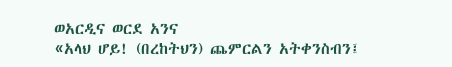ወአርዲና ወርደ አንና
«አላህ ሆይ! (በረከትህን) ጨምርልን አትቀንስብን፤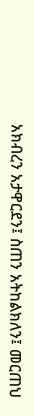አክብረን አታዋርደን፤ ስጠን አትከልክለን፤ መርጠህ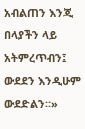አብልጠን እንጂ በላያችን ላይ አትምረጥብን፤ ውደደን እንዲሁም ውደድልን።»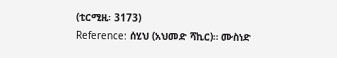(ቲርሚዚ፡ 3173)
Reference: ሰሂህ (አህመድ ሻኪር)። ሙስነድ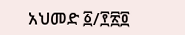አህመድ ፩/፻፳፬